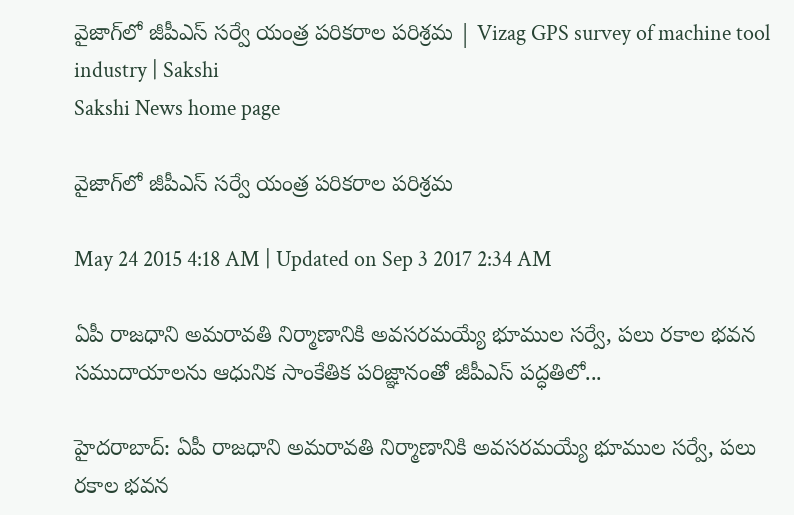వైజాగ్‌లో జీపీఎస్ సర్వే యంత్ర పరికరాల పరిశ్రమ | Vizag GPS survey of machine tool industry | Sakshi
Sakshi News home page

వైజాగ్‌లో జీపీఎస్ సర్వే యంత్ర పరికరాల పరిశ్రమ

May 24 2015 4:18 AM | Updated on Sep 3 2017 2:34 AM

ఏపీ రాజధాని అమరావతి నిర్మాణానికి అవసరమయ్యే భూముల సర్వే, పలు రకాల భవన సముదాయాలను ఆధునిక సాంకేతిక పరిజ్ఞానంతో జీపీఎస్ పద్ధతిలో...

హైదరాబాద్: ఏపీ రాజధాని అమరావతి నిర్మాణానికి అవసరమయ్యే భూముల సర్వే, పలు రకాల భవన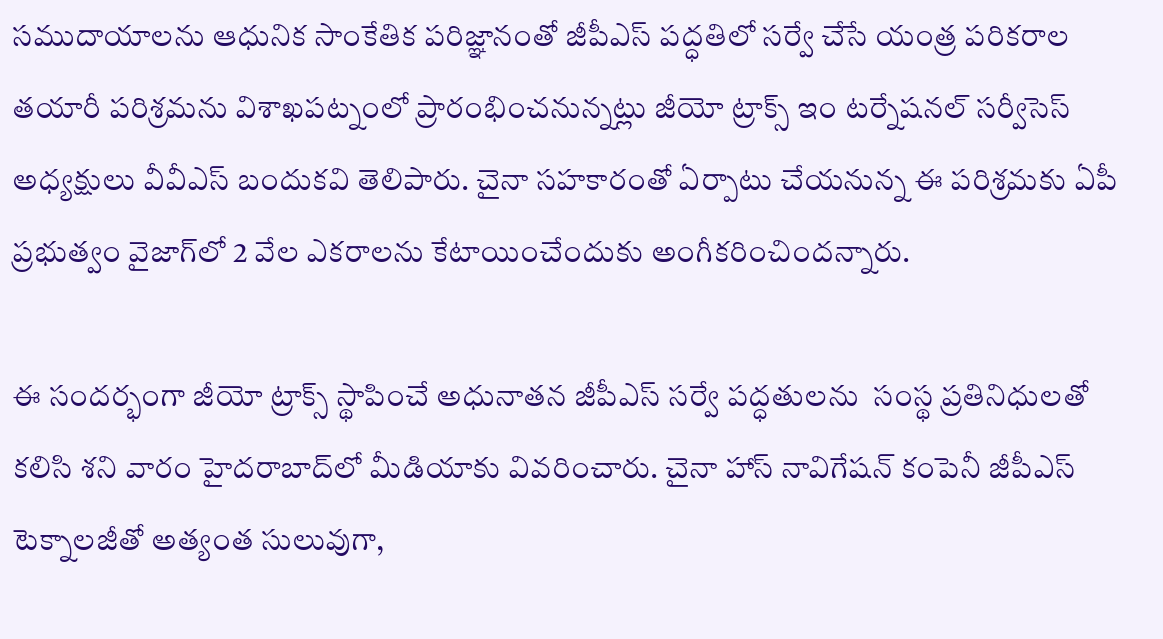సముదాయాలను ఆధునిక సాంకేతిక పరిజ్ఞానంతో జీపీఎస్ పద్ధతిలో సర్వే చేసే యంత్ర పరికరాల తయారీ పరిశ్రమను విశాఖపట్నంలో ప్రారంభించనున్నట్లు జీయో ట్రాక్స్ ఇం టర్నేషనల్ సర్వీసెస్ అధ్యక్షులు వీవీఎస్ బందుకవి తెలిపారు. చైనా సహకారంతో ఏర్పాటు చేయనున్న ఈ పరిశ్రమకు ఏపీ ప్రభుత్వం వైజాగ్‌లో 2 వేల ఎకరాలను కేటాయించేందుకు అంగీకరించిందన్నారు.

ఈ సందర్భంగా జీయో ట్రాక్స్ స్థాపించే అధునాతన జీపీఎస్ సర్వే పద్ధతులను  సంస్థ ప్రతినిధులతో కలిసి శని వారం హైదరాబాద్‌లో మీడియాకు వివరించారు. చైనా హాస్ నావిగేషన్ కంపెనీ జీపీఎస్ టెక్నాలజీతో అత్యంత సులువుగా,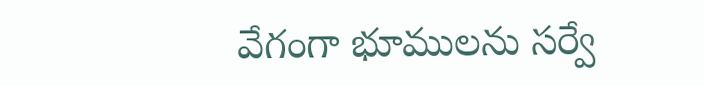వేగంగా భూములను సర్వే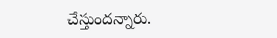చేస్తుందన్నారు.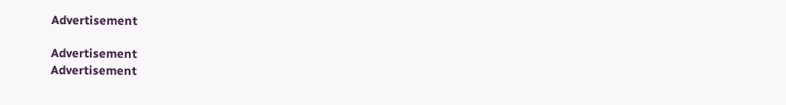Advertisement

Advertisement
Advertisement